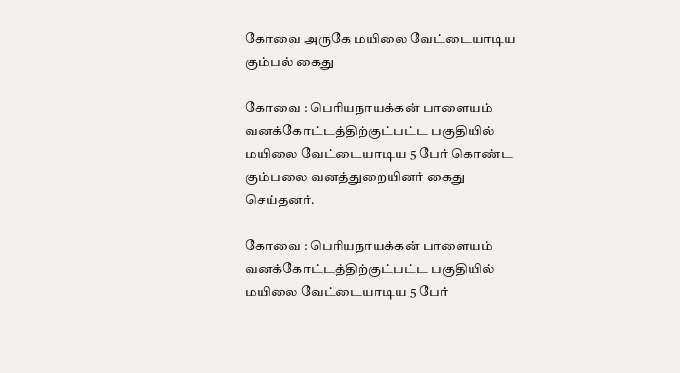கோவை அருகே மயிலை வேட்டையாடிய கும்பல் கைது

கோவை : பெரியநாயக்கன் பாளையம் வனக்கோட்டத்திற்குட்பட்ட பகுதியில் மயிலை வேட்டையாடிய 5 பேர் கொண்ட கும்பலை வனத்துறையினர் கைது செய்தனர்.

கோவை : பெரியநாயக்கன் பாளையம் வனக்கோட்டத்திற்குட்பட்ட பகுதியில் மயிலை வேட்டையாடிய 5 பேர்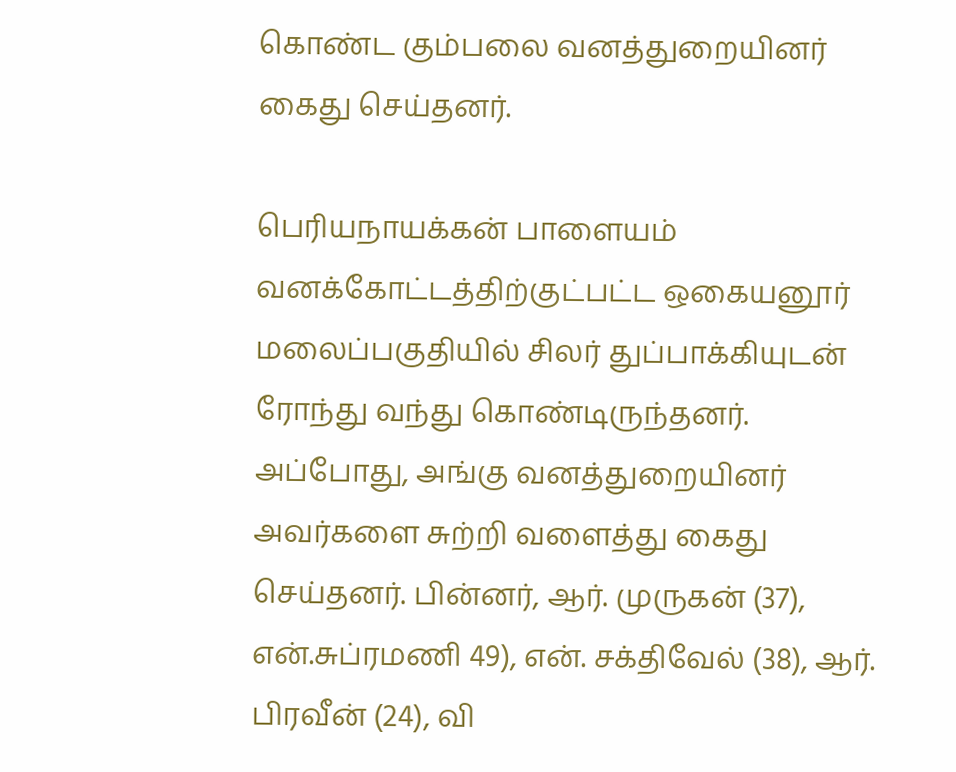கொண்ட கும்பலை வனத்துறையினர் கைது செய்தனர்.

பெரியநாயக்கன் பாளையம் வனக்கோட்டத்திற்குட்பட்ட ஒகையனூர் மலைப்பகுதியில் சிலர் துப்பாக்கியுடன் ரோந்து வந்து கொண்டிருந்தனர். அப்போது, அங்கு வனத்துறையினர் அவர்களை சுற்றி வளைத்து கைது செய்தனர். பின்னர், ஆர். முருகன் (37), என்.சுப்ரமணி 49), என். சக்திவேல் (38), ஆர். பிரவீன் (24), வி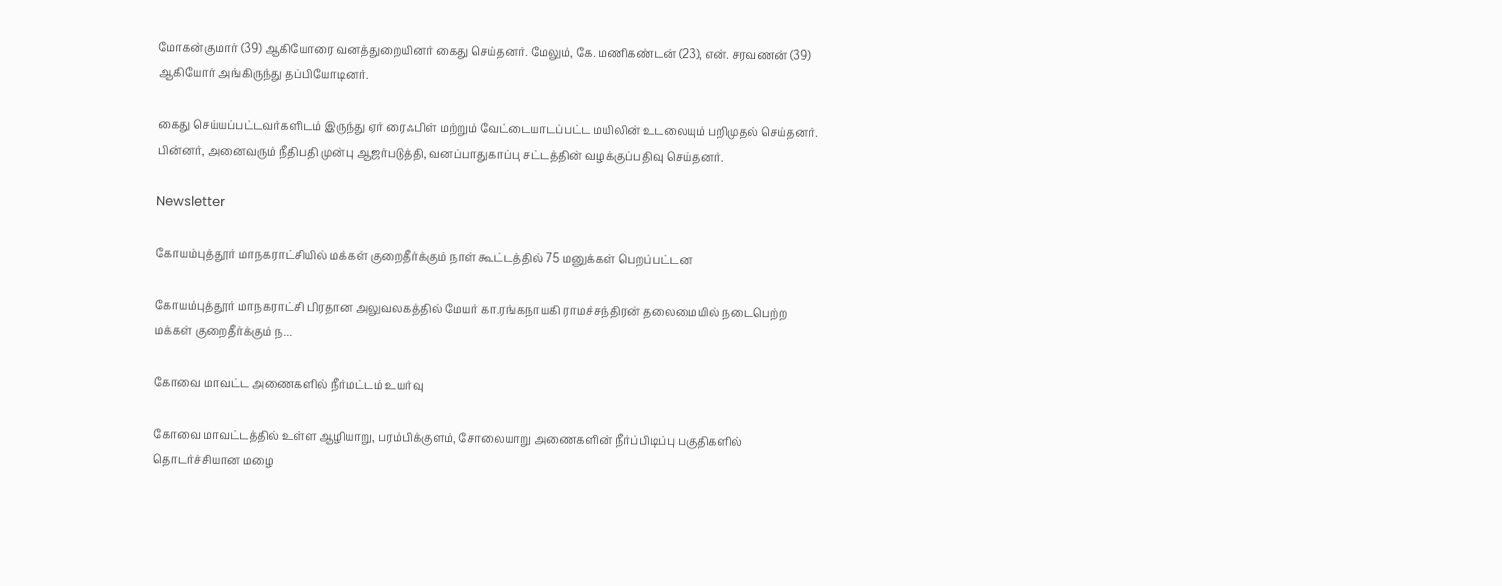மோகன்குமார் (39) ஆகியோரை வனத்துறையினர் கைது செய்தனர். மேலும், கே. மணிகண்டன் (23), என். சரவணன் (39) ஆகியோர் அங்கிருந்து தப்பியோடினர்.

கைது செய்யப்பட்டவர்களிடம் இருந்து ஏர் ரைஃபிள் மற்றும் வேட்டையாடப்பட்ட மயிலின் உடலையும் பறிமுதல் செய்தனர். பின்னர், அனைவரும் நீதிபதி முன்பு ஆஜர்படுத்தி, வனப்பாதுகாப்பு சட்டத்தின் வழக்குப்பதிவு செய்தனர்.

Newsletter

கோயம்புத்தூர் மாநகராட்சியில் மக்கள் குறைதீர்க்கும் நாள் கூட்டத்தில் 75 மனுக்கள் பெறப்பட்டன

கோயம்புத்தூர் மாநகராட்சி பிரதான அலுவலகத்தில் மேயர் கா.ரங்கநாயகி ராமச்சந்திரன் தலைமையில் நடைபெற்ற மக்கள் குறைதீர்க்கும் ந...

கோவை மாவட்ட அணைகளில் நீர்மட்டம் உயர்வு

கோவை மாவட்டத்தில் உள்ள ஆழியாறு, பரம்பிக்குளம், சோலையாறு அணைகளின் நீர்ப்பிடிப்பு பகுதிகளில் தொடர்ச்சியான மழை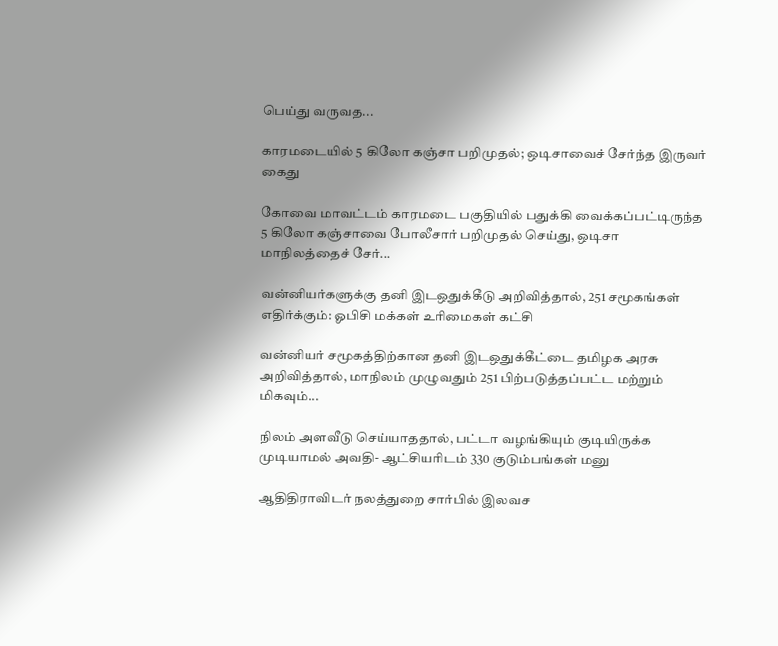பெய்து வருவத...

காரமடையில் 5 கிலோ கஞ்சா பறிமுதல்; ஒடிசாவைச் சேர்ந்த இருவர் கைது

கோவை மாவட்டம் காரமடை பகுதியில் பதுக்கி வைக்கப்பட்டிருந்த 5 கிலோ கஞ்சாவை போலீசார் பறிமுதல் செய்து, ஒடிசா மாநிலத்தைச் சேர்...

வன்னியர்களுக்கு தனி இடஒதுக்கீடு அறிவித்தால், 251 சமூகங்கள் எதிர்க்கும்: ஓபிசி மக்கள் உரிமைகள் கட்சி

வன்னியர் சமூகத்திற்கான தனி இடஒதுக்கீட்டை தமிழக அரசு அறிவித்தால், மாநிலம் முழுவதும் 251 பிற்படுத்தப்பட்ட மற்றும் மிகவும்...

நிலம் அளவீடு செய்யாததால், பட்டா வழங்கியும் குடியிருக்க முடியாமல் அவதி- ஆட்சியரிடம் 330 குடும்பங்கள் மனு

ஆதிதிராவிடர் நலத்துறை சார்பில் இலவச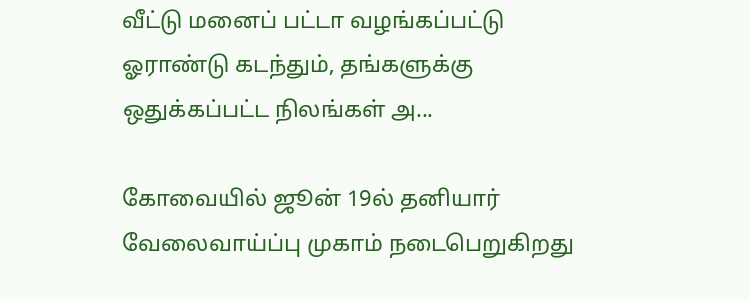வீட்டு மனைப் பட்டா வழங்கப்பட்டு ஓராண்டு கடந்தும், தங்களுக்கு ஒதுக்கப்பட்ட நிலங்கள் அ...

கோவையில் ஜூன் 19ல் தனியார் வேலைவாய்ப்பு முகாம் நடைபெறுகிறது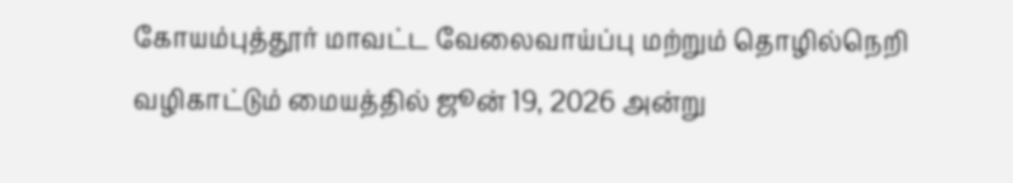கோயம்புத்தூர் மாவட்ட வேலைவாய்ப்பு மற்றும் தொழில்நெறி வழிகாட்டும் மையத்தில் ஜூன் 19, 2026 அன்று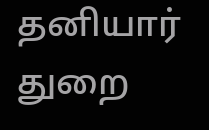தனியார் துறை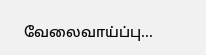வேலைவாய்ப்பு...